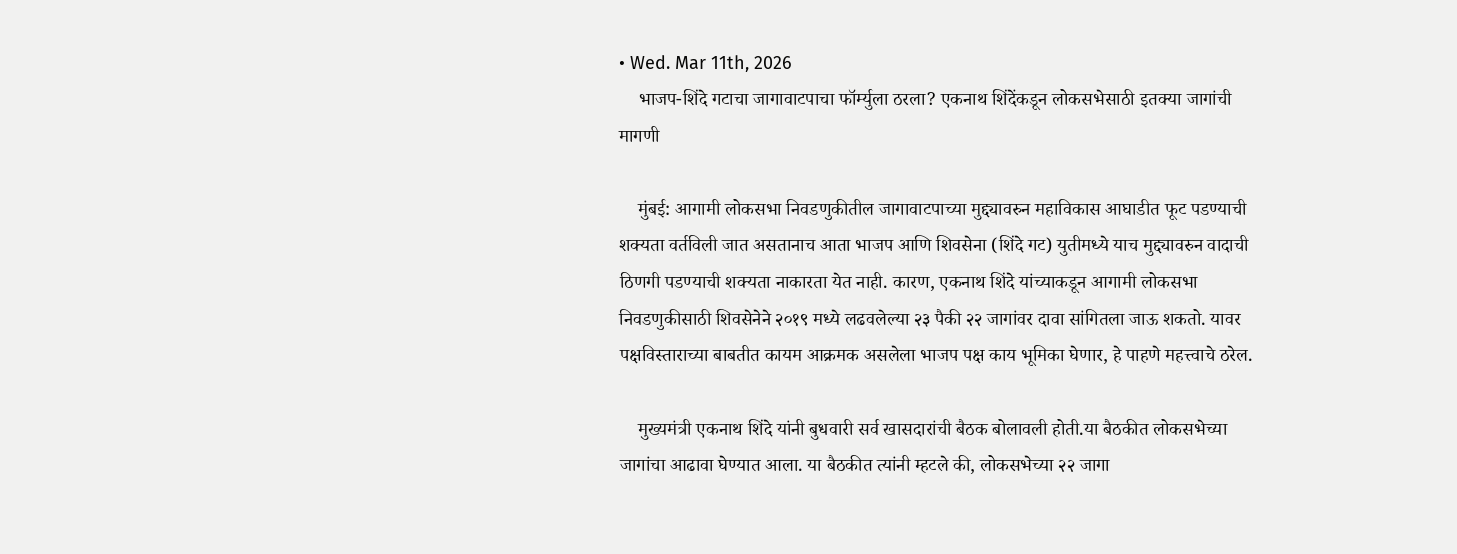• Wed. Mar 11th, 2026
    भाजप-शिंदे गटाचा जागावाटपाचा फॉर्म्युला ठरला? एकनाथ शिंदेंकडून लोकसभेसाठी इतक्या जागांची मागणी

    मुंबई: आगामी लोकसभा निवडणुकीतील जागावाटपाच्या मुद्द्यावरुन महाविकास आघाडीत फूट पडण्याची शक्यता वर्तविली जात असतानाच आता भाजप आणि शिवसेना (शिंदे गट) युतीमध्ये याच मुद्द्यावरुन वादाची ठिणगी पडण्याची शक्यता नाकारता येत नाही. कारण, एकनाथ शिंदे यांच्याकडून आगामी लोकसभा निवडणुकीसाठी शिवसेनेने २०१९ मध्ये लढवलेल्या २३ पैकी २२ जागांवर दावा सांगितला जाऊ शकतो. यावर पक्षविस्ताराच्या बाबतीत कायम आक्रमक असलेला भाजप पक्ष काय भूमिका घेणार, हे पाहणे महत्त्वाचे ठरेल.

    मुख्यमंत्री एकनाथ शिंदे यांनी बुधवारी सर्व खासदारांची बैठक बोलावली होती.या बैठकीत लोकसभेच्या जागांचा आढावा घेण्यात आला. या बैठकीत त्यांनी म्हटले की, लोकसभेच्या २२ जागा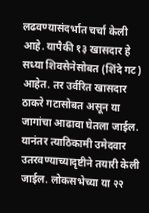लढवण्यासंदर्भात चर्चा केली आहे. यापैकी १३ खासदार हे सध्या शिवसेनेसोबत (शिंदे गट) आहेत. तर उर्वरित खासदार ठाकरे गटासोबत असून या जागांचा आढावा घेतला जाईल. यानंतर त्याठिकामी उमेदवार उतरवण्याच्यादृष्टीने तयारी केली जाईल. लोकसभेच्या या २२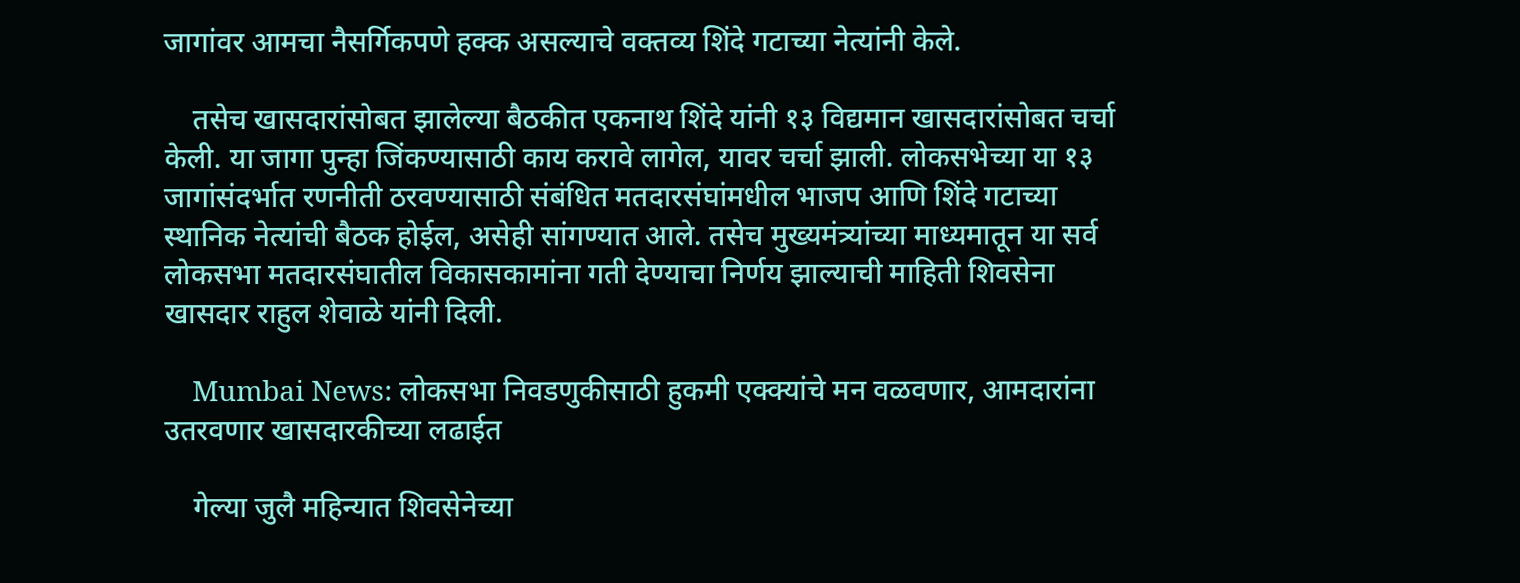जागांवर आमचा नैसर्गिकपणे हक्क असल्याचे वक्तव्य शिंदे गटाच्या नेत्यांनी केले.

    तसेच खासदारांसोबत झालेल्या बैठकीत एकनाथ शिंदे यांनी १३ विद्यमान खासदारांसोबत चर्चा केली. या जागा पुन्हा जिंकण्यासाठी काय करावे लागेल, यावर चर्चा झाली. लोकसभेच्या या १३ जागांसंदर्भात रणनीती ठरवण्यासाठी संबंधित मतदारसंघांमधील भाजप आणि शिंदे गटाच्या स्थानिक नेत्यांची बैठक होईल, असेही सांगण्यात आले. तसेच मुख्यमंत्र्यांच्या माध्यमातून या सर्व लोकसभा मतदारसंघातील विकासकामांना गती देण्याचा निर्णय झाल्याची माहिती शिवसेना खासदार राहुल शेवाळे यांनी दिली.

    Mumbai News: लोकसभा निवडणुकीसाठी हुकमी एक्क्यांचे मन वळवणार, आमदारांना उतरवणार खासदारकीच्या लढाईत

    गेल्या जुलै महिन्यात शिवसेनेच्या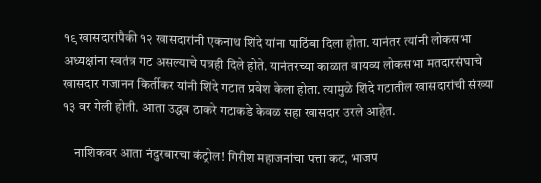१९ खासदारांपैकी १२ खासदारांनी एकनाथ शिंदे यांना पाठिंबा दिला होता. यानंतर त्यांनी लोकसभा अध्यक्षांना स्वतंत्र गट असल्याचे पत्रही दिले होते. यानंतरच्या काळात वायव्य लोकसभा मतदारसंघाचे खासदार गजानन किर्तीकर यांनी शिंदे गटात प्रवेश केला होता. त्यामुळे शिंदे गटातील खासदारांची संख्या १३ वर गेली होती. आता उद्धव ठाकरे गटाकडे केवळ सहा खासदार उरले आहेत.

    नाशिकवर आता नंदुरबारचा कंट्रोल! गिरीश महाजनांचा पत्ता कट, भाजप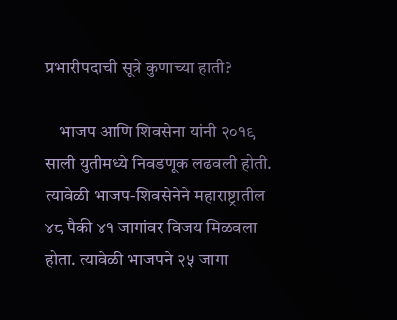प्रभारीपदाची सूत्रे कुणाच्या हाती?

    भाजप आणि शिवसेना यांनी २०१९ साली युतीमध्ये निवडणूक लढवली होती. त्यावेळी भाजप-शिवसेनेने महाराष्ट्रातील ४८ पैकी ४१ जागांवर विजय मिळवला होता. त्यावेळी भाजपने २५ जागा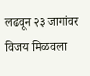लढवून २३ जागांवर विजय मिळवला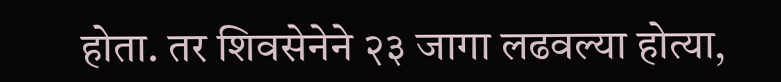होता. तर शिवसेनेने २३ जागा लढवल्या होत्या,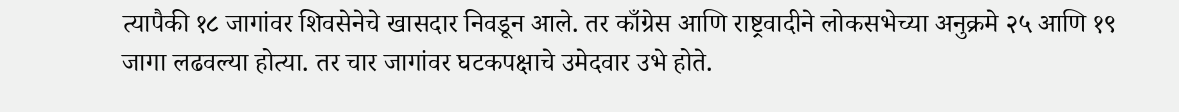त्यापैकी १८ जागांवर शिवसेनेचे खासदार निवडून आले. तर काँग्रेस आणि राष्ट्रवादीने लोकसभेच्या अनुक्रमे २५ आणि १९ जागा लढवल्या होत्या. तर चार जागांवर घटकपक्षाचे उमेदवार उभे होते.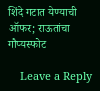शिंदे गटात येण्याची ऑफर; राऊतांचा गौप्यस्फोट

    Leave a Reply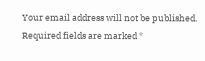Your email address will not be published. Required fields are marked *